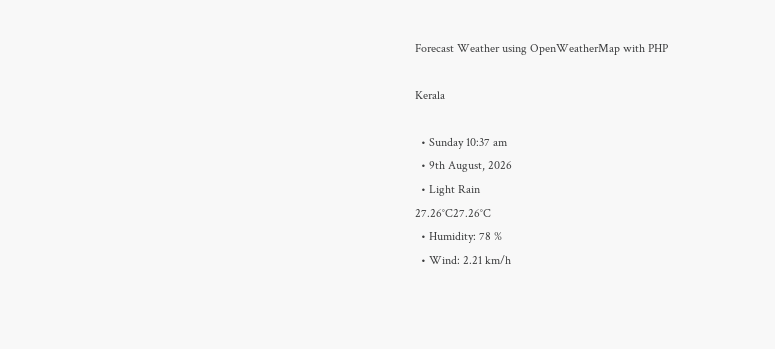Forecast Weather using OpenWeatherMap with PHP

Kerala

  • Sunday 10:37 am
  • 9th August, 2026
  • Light Rain
27.26°C27.26°C
  • Humidity: 78 %
  • Wind: 2.21 km/h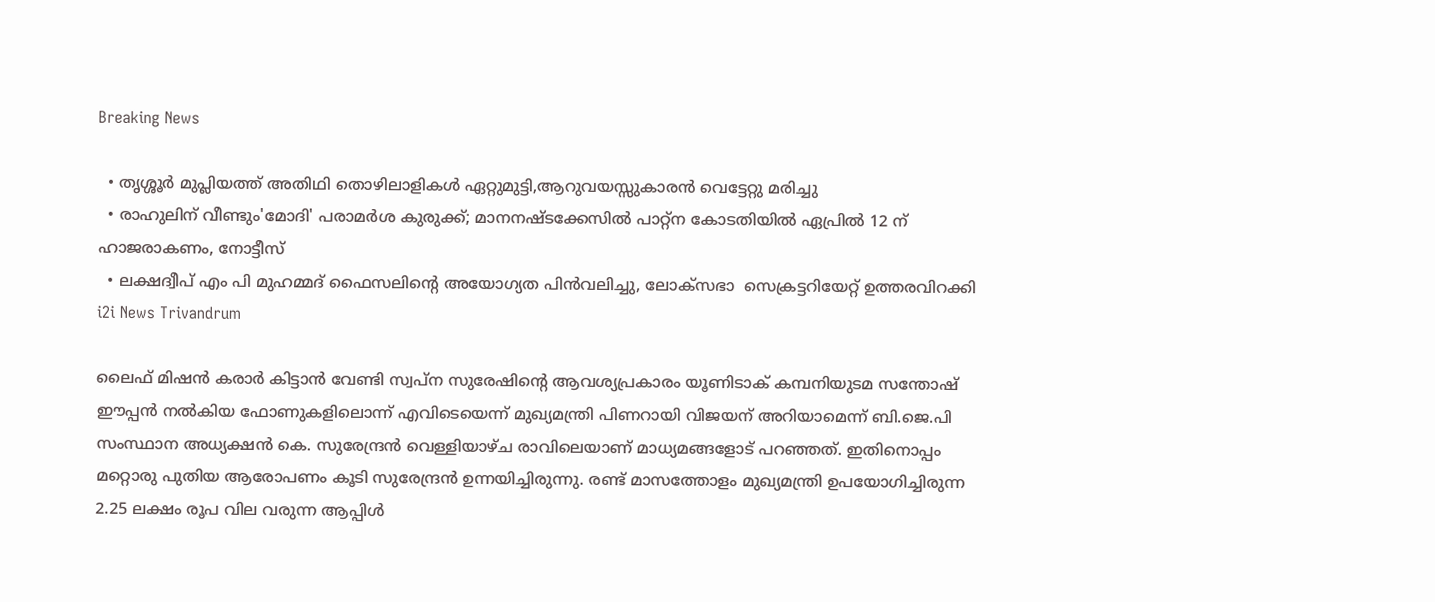Breaking News

  • തൃശ്ശൂർ മുപ്ലിയത്ത് അതിഥി തൊഴിലാളികൾ ഏറ്റുമുട്ടി,ആറുവയസ്സുകാരൻ വെട്ടേറ്റു മരിച്ചു
  • രാഹുലിന് വീണ്ടും'മോദി' പരാമര്‍ശ കുരുക്ക്; മാനനഷ്ടക്കേസിൽ പാറ്റ്ന കോടതിയിൽ ഏപ്രിൽ 12 ന് ഹാജരാകണം, നോട്ടീസ്
  • ലക്ഷദ്വീപ് എം പി മുഹമ്മദ് ഫൈസലിൻ്റെ അയോഗ്യത പിൻവലിച്ചു, ലോക്സഭാ  സെക്രട്ടറിയേറ്റ് ഉത്തരവിറക്കി
i2i News Trivandrum

ലൈഫ് മിഷന്‍ കരാര്‍ കിട്ടാന്‍ വേണ്ടി സ്വപ്ന സുരേഷിന്റെ ആവശ്യപ്രകാരം യൂണിടാക് കമ്പനിയുടമ സന്തോഷ് ഈപ്പന്‍ നല്‍കിയ ഫോണുകളിലൊന്ന് എവിടെയെന്ന് മുഖ്യമന്ത്രി പിണറായി വിജയന് അറിയാമെന്ന് ബി.ജെ.പി സംസ്ഥാന അധ്യക്ഷന്‍ കെ. സുരേന്ദ്രന്‍ വെള്ളിയാഴ്ച രാവിലെയാണ് മാധ്യമങ്ങളോട് പറഞ്ഞത്. ഇതിനൊപ്പം മറ്റൊരു പുതിയ ആരോപണം കൂടി സുരേന്ദ്രന്‍ ഉന്നയിച്ചിരുന്നു. രണ്ട് മാസത്തോളം മുഖ്യമന്ത്രി ഉപയോഗിച്ചിരുന്ന 2.25 ലക്ഷം രൂപ വില വരുന്ന ആപ്പിള്‍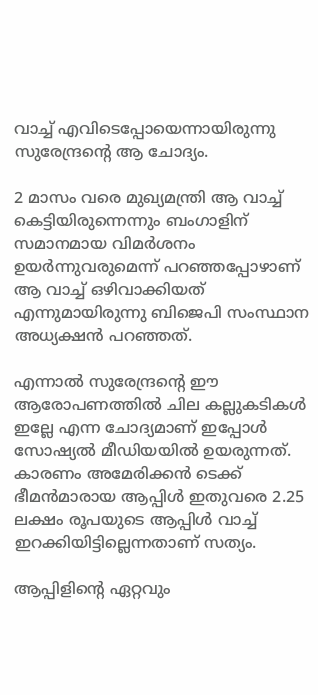വാച്ച് എവിടെപ്പോയെന്നായിരുന്നു സുരേന്ദ്രന്റെ ആ ചോദ്യം.

2 മാസം വരെ മുഖ്യമന്ത്രി ആ വാച്ച് കെട്ടിയിരുന്നെന്നും ബംഗാളിന് സമാനമായ വിമര്‍ശനം ഉയര്‍ന്നുവരുമെന്ന് പറഞ്ഞപ്പോഴാണ് ആ വാച്ച് ഒഴിവാക്കിയത് എന്നുമായിരുന്നു ബിജെപി സംസ്ഥാന അധ്യക്ഷന്‍ പറഞ്ഞത്.

എന്നാല്‍ സുരേന്ദ്രന്റെ ഈ ആരോപണത്തില്‍ ചില കല്ലുകടികള്‍ ഇല്ലേ എന്ന ചോദ്യമാണ് ഇപ്പോള്‍ സോഷ്യല്‍ മീഡിയയില്‍ ഉയരുന്നത്. കാരണം അമേരിക്കന്‍ ടെക്ക് ഭീമന്‍മാരായ ആപ്പിള്‍ ഇതുവരെ 2.25 ലക്ഷം രൂപയുടെ ആപ്പിള്‍ വാച്ച് ഇറക്കിയിട്ടില്ലെന്നതാണ് സത്യം.

ആപ്പിളിന്റെ ഏറ്റവും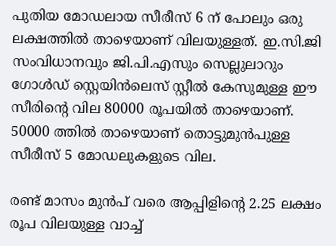പുതിയ മോഡലായ സീരീസ് 6 ന് പോലും ഒരു ലക്ഷത്തില്‍ താഴെയാണ് വിലയുള്ളത്. ഇ.സി.ജി സംവിധാനവും ജി.പി.എസും സെല്ലുലാറും ഗോള്‍ഡ് സ്റ്റെയിന്‍ലെസ് സ്റ്റീല്‍ കേസുമുള്ള ഈ സീരിന്റെ വില 80000 രൂപയില്‍ താഴെയാണ്. 50000 ത്തില്‍ താഴെയാണ് തൊട്ടുമുന്‍പുള്ള സീരീസ് 5 മോഡലുകളുടെ വില.

രണ്ട് മാസം മുന്‍പ് വരെ ആപ്പിളിന്റെ 2.25 ലക്ഷം രൂപ വിലയുള്ള വാച്ച്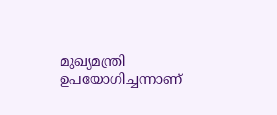മുഖ്യമന്ത്രി ഉപയോഗിച്ചന്നാണ്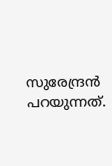സുരേന്ദ്രന്‍ പറയുന്നത്.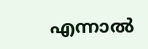എന്നാല്‍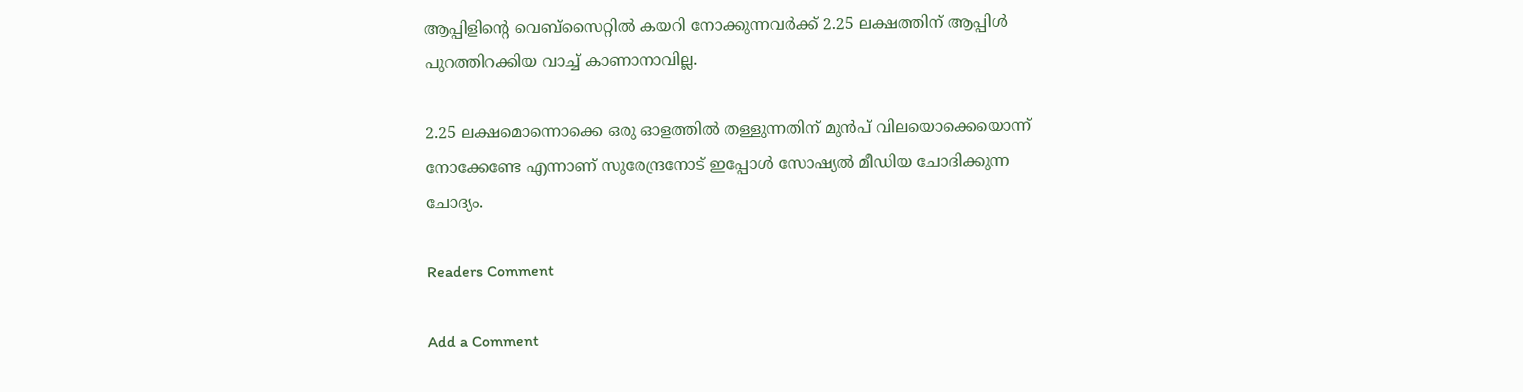ആപ്പിളിന്റെ വെബ്സൈറ്റില്‍ കയറി നോക്കുന്നവര്‍ക്ക് 2.25 ലക്ഷത്തിന് ആപ്പിള്‍ പുറത്തിറക്കിയ വാച്ച് കാണാനാവില്ല.

2.25 ലക്ഷമൊന്നൊക്കെ ഒരു ഓളത്തില്‍ തള്ളുന്നതിന് മുന്‍പ് വിലയൊക്കെയൊന്ന് നോക്കേണ്ടേ എന്നാണ് സുരേന്ദ്രനോട് ഇപ്പോള്‍ സോഷ്യല്‍ മീഡിയ ചോദിക്കുന്ന ചോദ്യം.

Readers Comment

Add a Comment